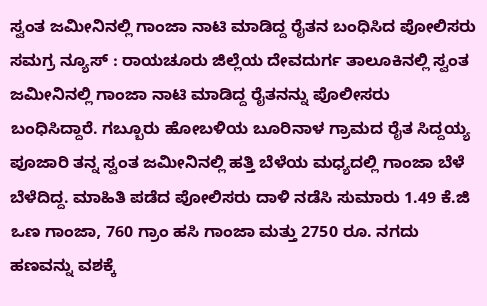ಸ್ವಂತ ಜಮೀನಿನಲ್ಲಿ ಗಾಂಜಾ ನಾಟಿ ಮಾಡಿದ್ದ ರೈತನ ಬಂಧಿಸಿದ ಪೋಲಿಸರು
ಸಮಗ್ರ ನ್ಯೂಸ್ : ರಾಯಚೂರು ಜಿಲ್ಲೆಯ ದೇವದುರ್ಗ ತಾಲೂಕಿನಲ್ಲಿ ಸ್ವಂತ ಜಮೀನಿನಲ್ಲಿ ಗಾಂಜಾ ನಾಟಿ ಮಾಡಿದ್ದ ರೈತನನ್ನು ಪೊಲೀಸರು ಬಂಧಿಸಿದ್ದಾರೆ. ಗಬ್ಬೂರು ಹೋಬಳಿಯ ಬೂರಿನಾಳ ಗ್ರಾಮದ ರೈತ ಸಿದ್ದಯ್ಯ ಪೂಜಾರಿ ತನ್ನ ಸ್ವಂತ ಜಮೀನಿನಲ್ಲಿ ಹತ್ತಿ ಬೆಳೆಯ ಮಧ್ಯದಲ್ಲಿ ಗಾಂಜಾ ಬೆಳೆ ಬೆಳೆದಿದ್ದ. ಮಾಹಿತಿ ಪಡೆದ ಪೋಲಿಸರು ದಾಳಿ ನಡೆಸಿ ಸುಮಾರು 1.49 ಕೆ.ಜಿ ಒಣ ಗಾಂಜಾ, 760 ಗ್ರಾಂ ಹಸಿ ಗಾಂಜಾ ಮತ್ತು 2750 ರೂ. ನಗದು ಹಣವನ್ನು ವಶಕ್ಕೆ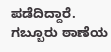ಪಡೆದಿದ್ದಾರೆ. ಗಬ್ಬೂರು ಠಾಣೆಯ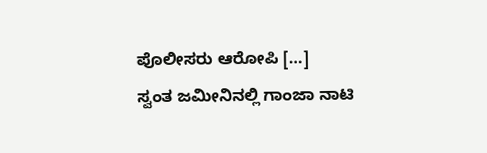ಪೊಲೀಸರು ಆರೋಪಿ […]
ಸ್ವಂತ ಜಮೀನಿನಲ್ಲಿ ಗಾಂಜಾ ನಾಟಿ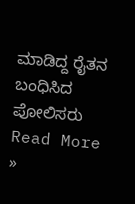ಮಾಡಿದ್ದ ರೈತನ ಬಂಧಿಸಿದ ಪೋಲಿಸರು Read More »